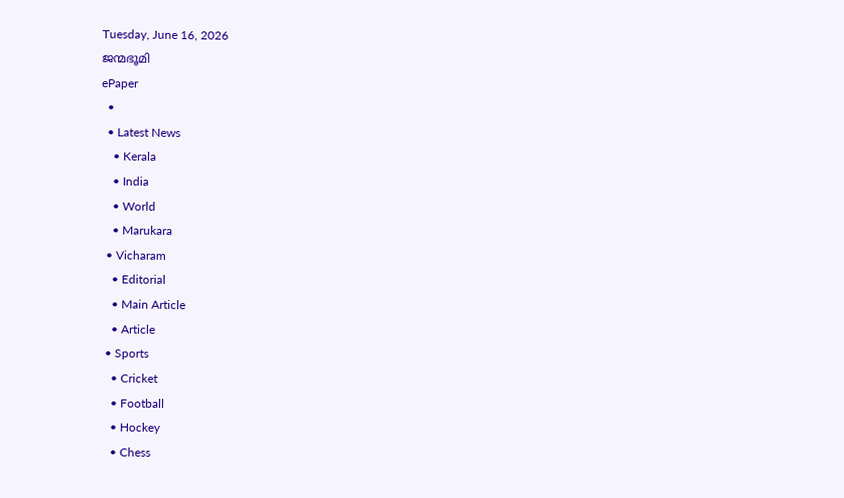Tuesday, June 16, 2026
ജന്മഭൂമി
ePaper
  •
  • Latest News
    • Kerala
    • India
    • World
    • Marukara
  • Vicharam
    • Editorial
    • Main Article
    • Article
  • Sports
    • Cricket
    • Football
    • Hockey
    • Chess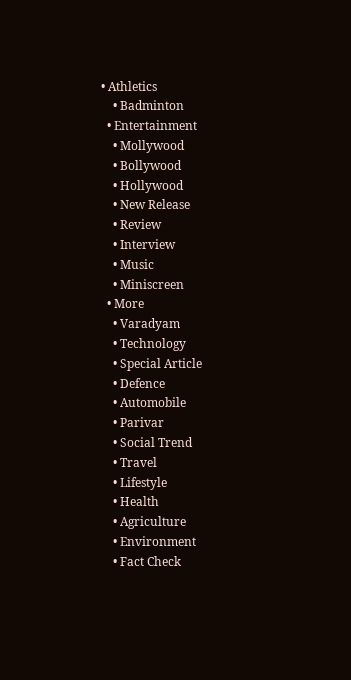• Athletics
    • Badminton
  • Entertainment
    • Mollywood
    • Bollywood
    • Hollywood
    • New Release
    • Review
    • Interview
    • Music
    • Miniscreen
  • More
    • Varadyam
    • Technology
    • Special Article
    • Defence
    • Automobile
    • Parivar
    • Social Trend
    • Travel
    • Lifestyle
    • Health
    • Agriculture
    • Environment
    • Fact Check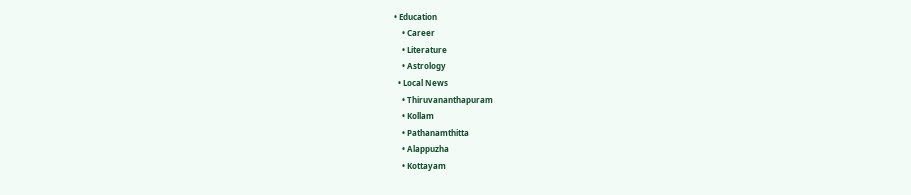• Education
    • Career
    • Literature
    • Astrology
  • Local News
    • Thiruvananthapuram
    • Kollam
    • Pathanamthitta
    • Alappuzha
    • Kottayam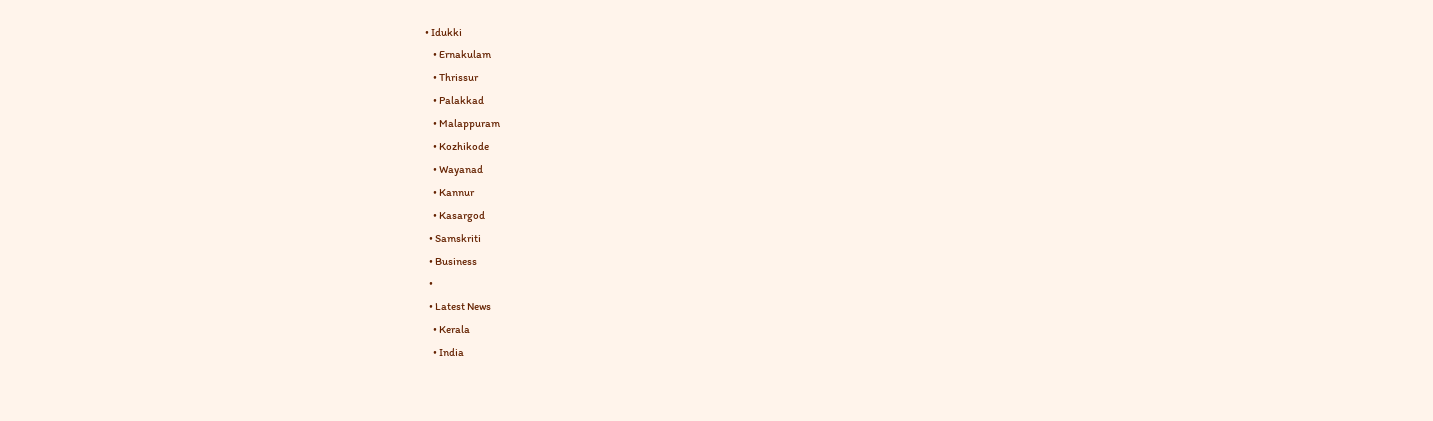• Idukki
    • Ernakulam
    • Thrissur
    • Palakkad
    • Malappuram
    • Kozhikode
    • Wayanad
    • Kannur
    • Kasargod
  • Samskriti
  • Business
  •
  • Latest News
    • Kerala
    • India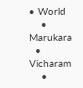• World
    • Marukara
  • Vicharam
    •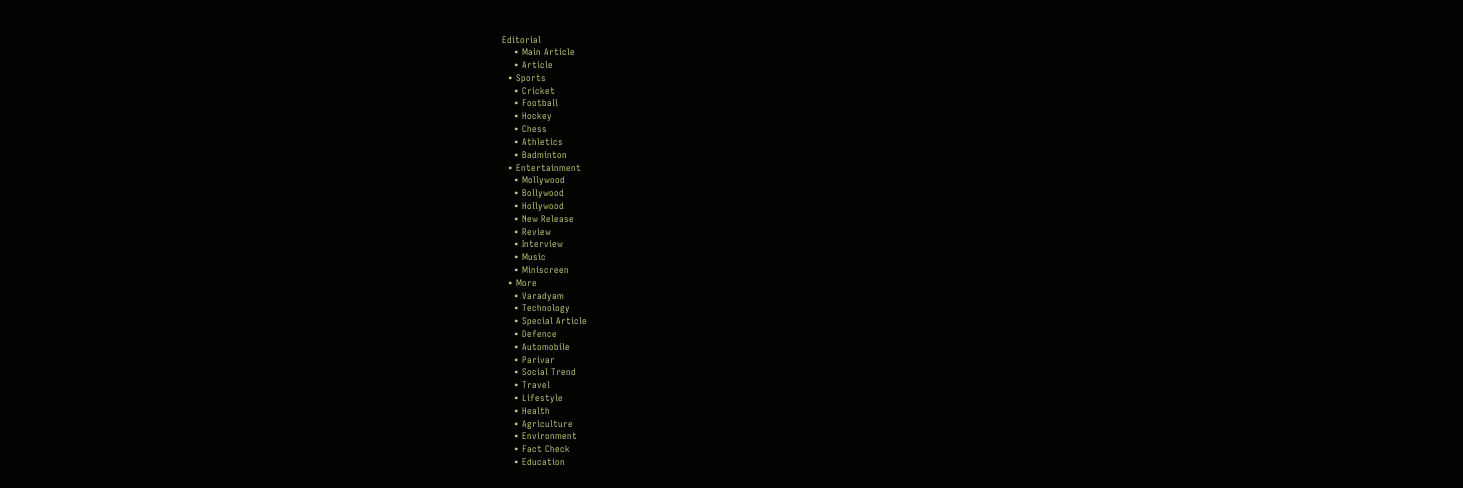Editorial
    • Main Article
    • Article
  • Sports
    • Cricket
    • Football
    • Hockey
    • Chess
    • Athletics
    • Badminton
  • Entertainment
    • Mollywood
    • Bollywood
    • Hollywood
    • New Release
    • Review
    • Interview
    • Music
    • Miniscreen
  • More
    • Varadyam
    • Technology
    • Special Article
    • Defence
    • Automobile
    • Parivar
    • Social Trend
    • Travel
    • Lifestyle
    • Health
    • Agriculture
    • Environment
    • Fact Check
    • Education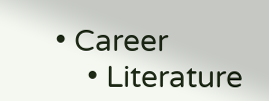• Career
    • Literature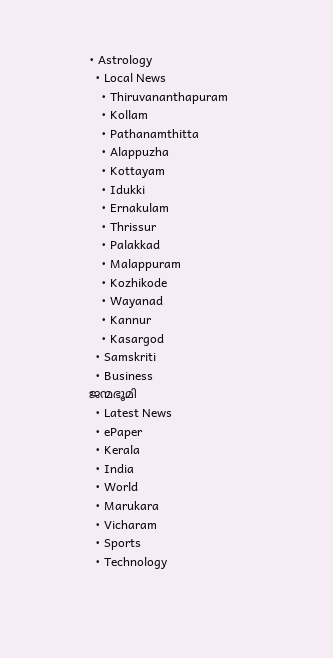• Astrology
  • Local News
    • Thiruvananthapuram
    • Kollam
    • Pathanamthitta
    • Alappuzha
    • Kottayam
    • Idukki
    • Ernakulam
    • Thrissur
    • Palakkad
    • Malappuram
    • Kozhikode
    • Wayanad
    • Kannur
    • Kasargod
  • Samskriti
  • Business
ജന്മഭൂമി
  • Latest News
  • ePaper
  • Kerala
  • India
  • World
  • Marukara
  • Vicharam
  • Sports
  • Technology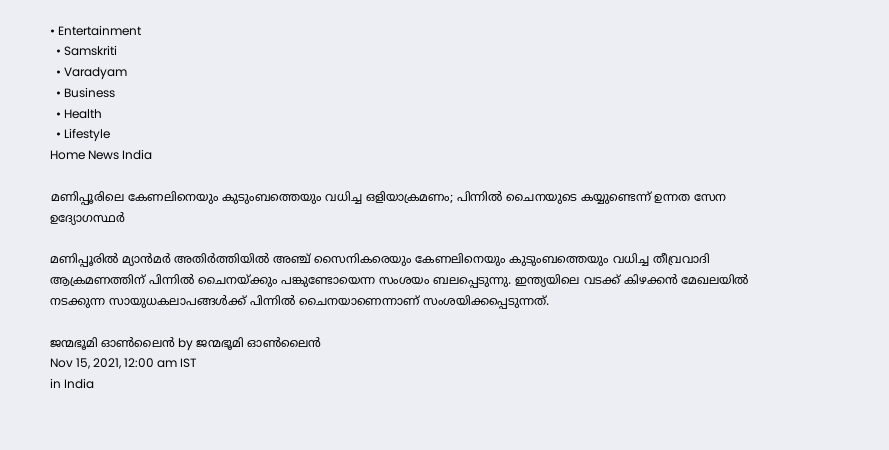• Entertainment
  • Samskriti
  • Varadyam
  • Business
  • Health
  • Lifestyle
Home News India

മണിപ്പൂരിലെ കേണലിനെയും കുടുംബത്തെയും വധിച്ച ഒളിയാക്രമണം; പിന്നില്‍ ചൈനയുടെ കയ്യുണ്ടെന്ന് ഉന്നത സേന ഉദ്യോഗസ്ഥര്‍

മണിപ്പൂരില്‍ മ്യാന്‍മര്‍ അതിര്‍ത്തിയില്‍ അഞ്ച് സൈനികരെയും കേണലിനെയും കുടുംബത്തെയും വധിച്ച തീവ്രവാദി ആക്രമണത്തിന് പിന്നില്‍ ചൈനയ്‌ക്കും പങ്കുണ്ടോയെന്ന സംശയം ബലപ്പെടുന്നു. ഇന്ത്യയിലെ വടക്ക് കിഴക്കന്‍ മേഖലയില്‍ നടക്കുന്ന സായുധകലാപങ്ങള്‍ക്ക് പിന്നില്‍ ചൈനയാണെന്നാണ് സംശയിക്കപ്പെടുന്നത്.

ജന്മഭൂമി ഓണ്‍ലൈന്‍ by ജന്മഭൂമി ഓണ്‍ലൈന്‍
Nov 15, 2021, 12:00 am IST
in India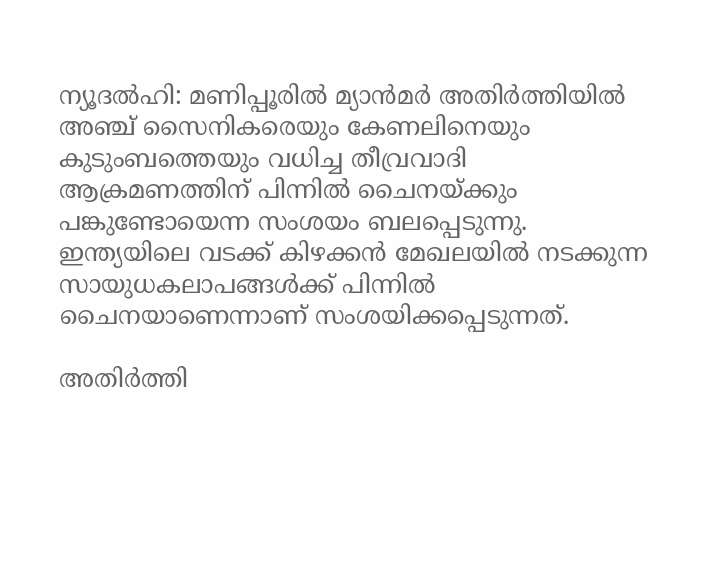ന്യൂദല്‍ഹി: മണിപ്പൂരില്‍ മ്യാന്‍മര്‍ അതിര്‍ത്തിയില്‍ അഞ്ച് സൈനികരെയും കേണലിനെയും കുടുംബത്തെയും വധിച്ച തീവ്രവാദി ആക്രമണത്തിന് പിന്നില്‍ ചൈനയ്‌ക്കും പങ്കുണ്ടോയെന്ന സംശയം ബലപ്പെടുന്നു. ഇന്ത്യയിലെ വടക്ക് കിഴക്കന്‍ മേഖലയില്‍ നടക്കുന്ന സായുധകലാപങ്ങള്‍ക്ക് പിന്നില്‍ ചൈനയാണെന്നാണ് സംശയിക്കപ്പെടുന്നത്.

അതിര്‍ത്തി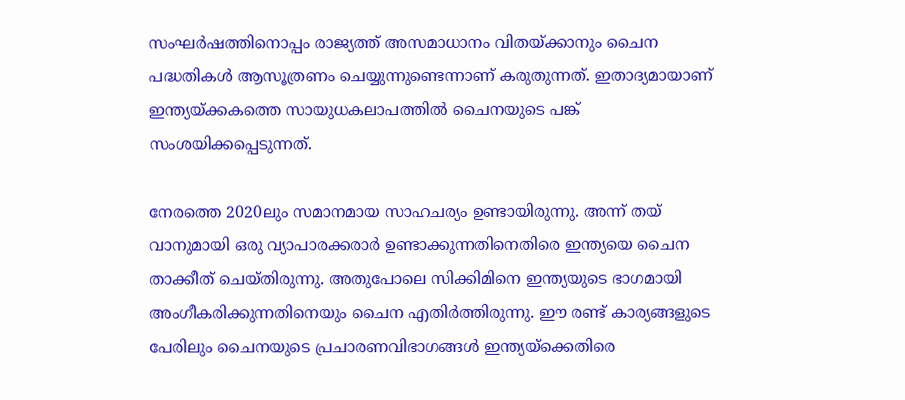സംഘര്‍ഷത്തിനൊപ്പം രാജ്യത്ത് അസമാധാനം വിതയ്‌ക്കാനും ചൈന പദ്ധതികള്‍ ആസൂത്രണം ചെയ്യുന്നുണ്ടെന്നാണ് കരുതുന്നത്. ഇതാദ്യമായാണ് ഇന്ത്യയ്‌ക്കകത്തെ സായുധകലാപത്തില്‍ ചൈനയുടെ പങ്ക് സംശയിക്കപ്പെടുന്നത്.

നേരത്തെ 2020ലും സമാനമായ സാഹചര്യം ഉണ്ടായിരുന്നു. അന്ന് തയ് വാനുമായി ഒരു വ്യാപാരക്കരാര്‍ ഉണ്ടാക്കുന്നതിനെതിരെ ഇന്ത്യയെ ചൈന താക്കീത് ചെയ്തിരുന്നു. അതുപോലെ സിക്കിമിനെ ഇന്ത്യയുടെ ഭാഗമായി അംഗീകരിക്കുന്നതിനെയും ചൈന എതിര്‍ത്തിരുന്നു. ഈ രണ്ട് കാര്യങ്ങളുടെ പേരിലും ചൈനയുടെ പ്രചാരണവിഭാഗങ്ങള്‍ ഇന്ത്യയ്‌ക്കെതിരെ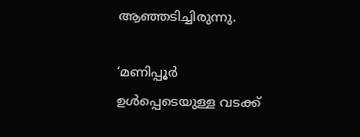ആഞ്ഞടിച്ചിരുന്നു.

‘മണിപ്പൂര്‍ ഉള്‍പ്പെടെയുള്ള വടക്ക്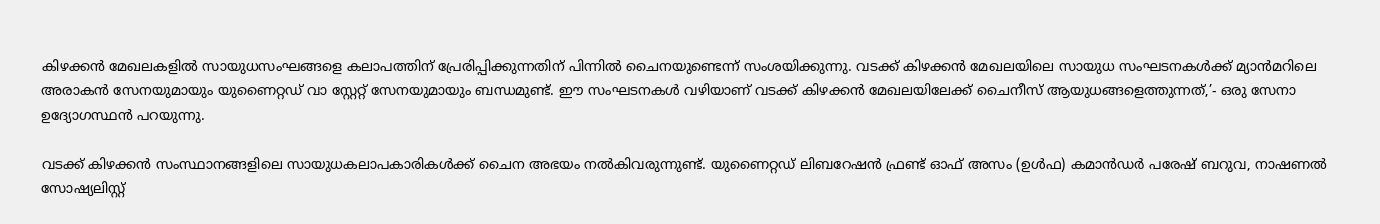കിഴക്കന്‍ മേഖലകളില്‍ സായുധസംഘങ്ങളെ കലാപത്തിന് പ്രേരിപ്പിക്കുന്നതിന് പിന്നില്‍ ചൈനയുണ്ടെന്ന് സംശയിക്കുന്നു. വടക്ക് കിഴക്കന്‍ മേഖലയിലെ സായുധ സംഘടനകള്‍ക്ക് മ്യാന്‍മറിലെ അരാകന്‍ സേനയുമായും യുണൈറ്റഡ് വാ സ്റ്റേറ്റ് സേനയുമായും ബന്ധമുണ്ട്. ഈ സംഘടനകള്‍ വഴിയാണ് വടക്ക് കിഴക്കന്‍ മേഖലയിലേക്ക് ചൈനീസ് ആയുധങ്ങളെത്തുന്നത്,’- ഒരു സേനാ ഉദ്യോഗസ്ഥന്‍ പറയുന്നു.

വടക്ക് കിഴക്കന്‍ സംസ്ഥാനങ്ങളിലെ സായുധകലാപകാരികള്‍ക്ക് ചൈന അഭയം നല്‍കിവരുന്നുണ്ട്. യുണൈറ്റഡ് ലിബറേഷന്‍ ഫ്രണ്ട് ഓഫ് അസം (ഉള്‍ഫ) കമാന്‍ഡര്‍ പരേഷ് ബറുവ, നാഷണല്‍ സോഷ്യലിസ്റ്റ്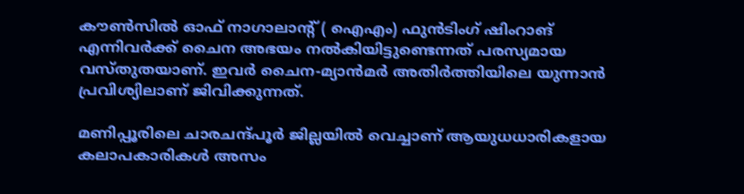കൗണ്‍സില്‍ ഓഫ് നാഗാലാന്റ് ( ഐഎം) ഫുന്‍ടിംഗ് ഷിംറാങ് എന്നിവര്‍ക്ക് ചൈന അഭയം നല്‍കിയിട്ടുണ്ടെന്നത് പരസ്യമായ വസ്തുതയാണ്. ഇവര്‍ ചൈന-മ്യാന്‍മര്‍ അതിര്‍ത്തിയിലെ യുന്നാന്‍ പ്രവിശ്യിലാണ് ജിവിക്കുന്നത്.

മണിപ്പൂരിലെ ചാരചന്ദ്പൂര്‍ ജില്ലയില്‍ വെച്ചാണ് ആയുധധാരികളായ കലാപകാരികള്‍ അസം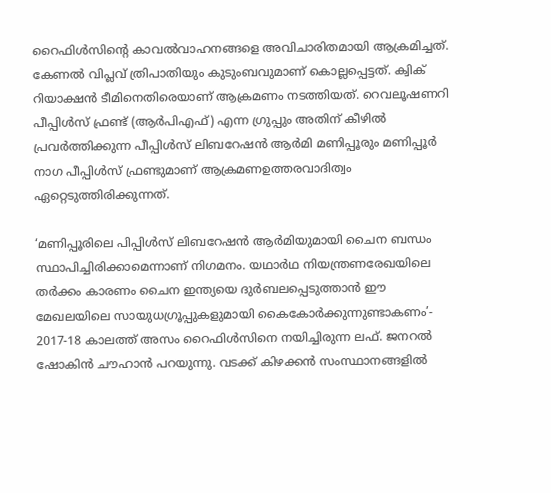റൈഫിള്‍സിന്റെ കാവല്‍വാഹനങ്ങളെ അവിചാരിതമായി ആക്രമിച്ചത്. കേണല്‍ വിപ്ലവ് ത്രിപാതിയും കുടുംബവുമാണ് കൊല്ലപ്പെട്ടത്. ക്വിക് റിയാക്ഷന്‍ ടീമിനെതിരെയാണ് ആക്രമണം നടത്തിയത്. റെവലൂഷണറി പീപ്പിള്‍സ് ഫ്രണ്ട് (ആര്‍പിഎഫ്) എന്ന ഗ്രുപ്പും അതിന് കീഴില്‍ പ്രവര്‍ത്തിക്കുന്ന പീപ്പിള്‍സ് ലിബറേഷന്‍ ആര്‍മി മണിപ്പൂരും മണിപ്പൂര്‍ നാഗ പീപ്പിള്‍സ് ഫ്രണ്ടുമാണ് ആക്രമണഉത്തരവാദിത്വം ഏറ്റെടുത്തിരിക്കുന്നത്.

‘മണിപ്പൂരിലെ പിപ്പിള്‍സ് ലിബറേഷന്‍ ആര്‍മിയുമായി ചൈന ബന്ധം സ്ഥാപിച്ചിരിക്കാമെന്നാണ് നിഗമനം. യഥാര്‍ഥ നിയന്ത്രണരേഖയിലെ തര്‍ക്കം കാരണം ചൈന ഇന്ത്യയെ ദുര്‍ബലപ്പെടുത്താന്‍ ഈ മേഖലയിലെ സായുധഗ്രൂപ്പുകളുമായി കൈകോര്‍ക്കുന്നുണ്ടാകണം’- 2017-18 കാലത്ത് അസം റൈഫിള്‍സിനെ നയിച്ചിരുന്ന ലഫ്. ജനറല്‍ ഷോകിന്‍ ചൗഹാന്‍ പറയുന്നു. വടക്ക് കിഴക്കന്‍ സംസ്ഥാനങ്ങളില്‍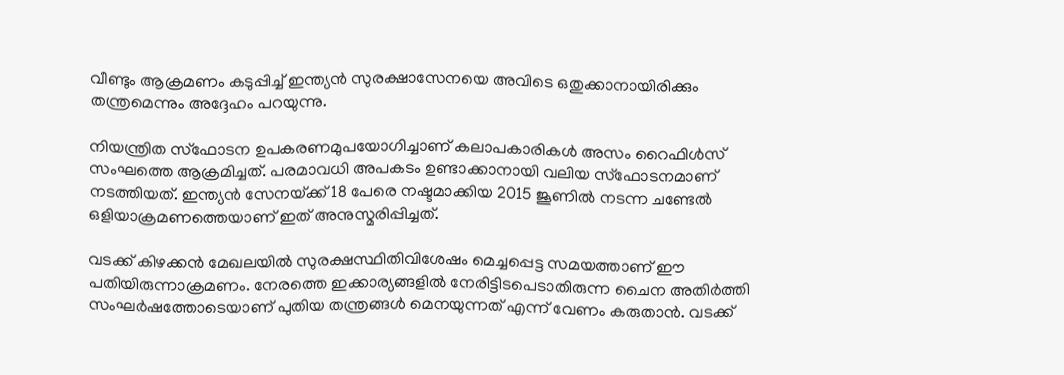വീണ്ടും ആക്രമണം കടുപ്പിച്ച് ഇന്ത്യന്‍ സുരക്ഷാസേനയെ അവിടെ ഒതുക്കാനായിരിക്കും തന്ത്രമെന്നും അദ്ദേഹം പറയുന്നു.

നിയന്ത്രിത സ്‌ഫോടന ഉപകരണമുപയോഗിച്ചാണ് കലാപകാരികള്‍ അസം റൈഫിള്‍സ് സംഘത്തെ ആക്രമിച്ചത്. പരമാവധി അപകടം ഉണ്ടാക്കാനായി വലിയ സ്‌ഫോടനമാണ് നടത്തിയത്. ഇന്ത്യന്‍ സേനയ്‌ക്ക് 18 പേരെ നഷ്ടമാക്കിയ 2015 ജൂണില്‍ നടന്ന ചണ്ടേല്‍ ഒളിയാക്രമണത്തെയാണ് ഇത് അനുസ്മരിപ്പിച്ചത്.

വടക്ക് കിഴക്കന്‍ മേഖലയില്‍ സുരക്ഷസ്ഥിതിവിശേഷം മെച്ചപ്പെട്ട സമയത്താണ് ഈ പതിയിരുന്നാക്രമണം. നേരത്തെ ഇക്കാര്യങ്ങളില്‍ നേരിട്ടിടപെടാതിരുന്ന ചൈന അതിര്‍ത്തി സംഘര്‍ഷത്തോടെയാണ് പുതിയ തന്ത്രങ്ങള്‍ മെനയുന്നത് എന്ന് വേണം കരുതാന്‍. വടക്ക്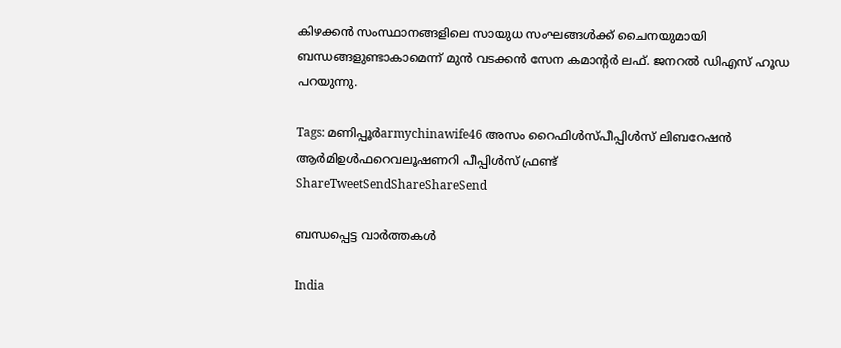കിഴക്കന്‍ സംസ്ഥാനങ്ങളിലെ സായുധ സംഘങ്ങള്‍ക്ക് ചൈനയുമായി ബന്ധങ്ങളുണ്ടാകാമെന്ന് മുന്‍ വടക്കന്‍ സേന കമാന്റര്‍ ലഫ്. ജനറല്‍ ഡിഎസ് ഹൂഡ പറയുന്നു.

Tags: മണിപ്പൂര്‍armychinawife46 അസം റൈഫിള്‍സ്പീപ്പിള്‍സ് ലിബറേഷന്‍ ആര്‍മിഉള്‍ഫറെവലൂഷണറി പീപ്പിള്‍സ് ഫ്രണ്ട്
ShareTweetSendShareShareSend

ബന്ധപ്പെട്ട വാര്‍ത്തകള്‍

India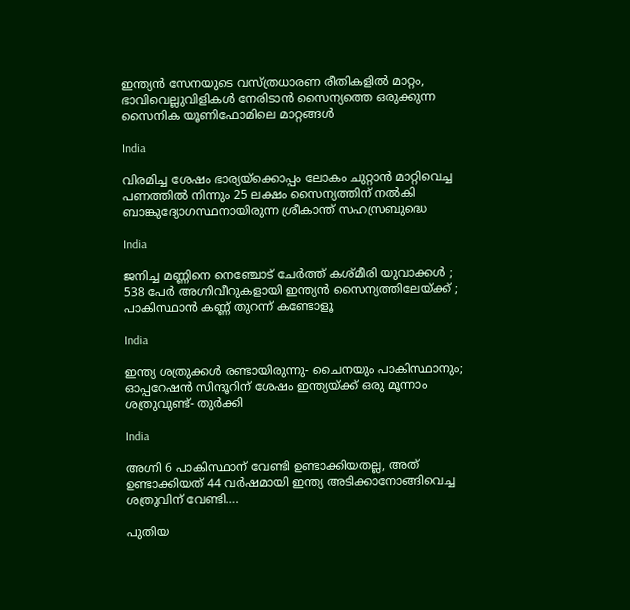ഇന്ത്യന്‍ സേനയുടെ വസ്ത്രധാരണ രീതികളില്‍ മാറ്റം, ഭാവിവെല്ലുവിളികള്‍ നേരിടാൻ സൈന്യത്തെ ഒരുക്കുന്ന സൈനിക യൂണിഫോമിലെ മാറ്റങ്ങള്‍

India

വിരമിച്ച ശേഷം ഭാര്യയ്‌ക്കൊപ്പം ലോകം ചുറ്റാന്‍ മാറ്റിവെച്ച പണത്തില്‍ നിന്നും 25 ലക്ഷം സൈന്യത്തിന് നല്‍കി ബാങ്കുദ്യോഗസ്ഥനായിരുന്ന ശ്രീകാന്ത് സഹസ്രബുദ്ധെ

India

ജനിച്ച മണ്ണിനെ നെഞ്ചോട് ചേർത്ത് കശ്മീരി യുവാക്കൾ ; 538 പേർ അഗ്നിവീറുകളായി ഇന്ത്യൻ സൈന്യത്തിലേയ്‌ക്ക് ; പാകിസ്ഥാൻ കണ്ണ് തുറന്ന് കണ്ടോളൂ

India

ഇന്ത്യ ശത്രുക്കള്‍ രണ്ടായിരുന്നു- ചൈനയും പാകിസ്ഥാനും; ഓപ്പറേഷന്‍ സിന്ദൂറിന് ശേഷം ഇന്ത്യയ്‌ക്ക് ഒരു മൂന്നാം ശത്രുവുണ്ട്- തുര്‍ക്കി

India

അഗ്നി 6 പാകിസ്ഥാന് വേണ്ടി ഉണ്ടാക്കിയതല്ല, അത് ഉണ്ടാക്കിയത് 44 വര്‍ഷമായി ഇന്ത്യ അടിക്കാനോങ്ങിവെച്ച ശത്രുവിന് വേണ്ടി….

പുതിയ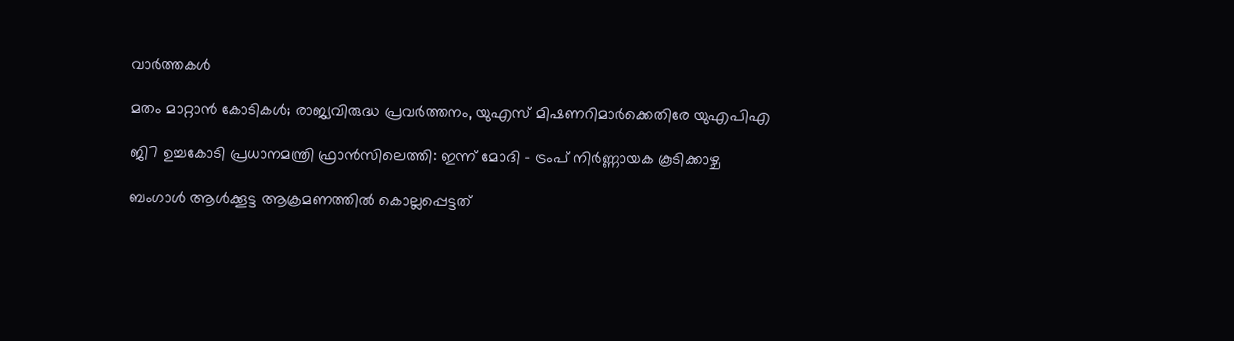വാര്‍ത്തകള്‍

മതം മാറ്റാന്‍ കോടികള്‍; രാജ്യവിരുദ്ധ പ്രവര്‍ത്തനം, യുഎസ് മിഷണറിമാര്‍ക്കെതിരേ യുഎപിഎ

ജി7 ഉച്ചകോടി പ്രധാനമന്ത്രി ഫ്രാൻസിലെത്തി: ഇന്ന് മോദി – ട്രംപ് നിർണ്ണായക കൂടിക്കാഴ്ച

ബംഗാൾ ആൾക്കൂട്ട ആക്രമണത്തിൽ കൊല്ലപ്പെട്ടത്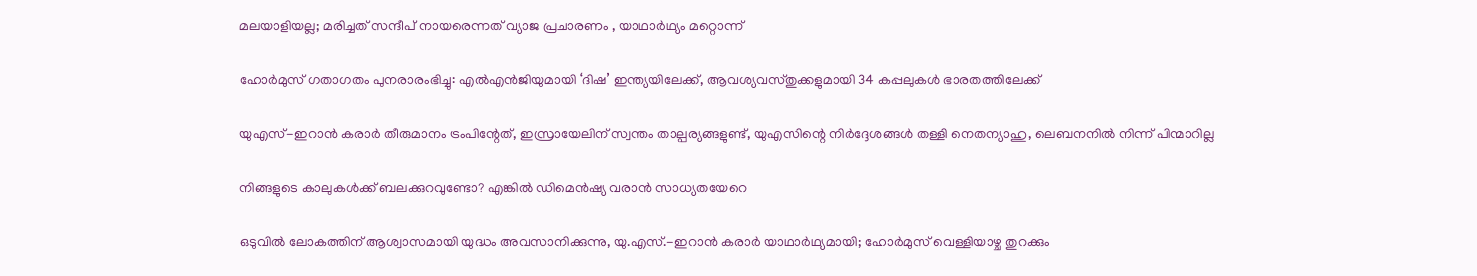മലയാളിയല്ല; മരിച്ചത് സന്ദീപ് നായരെന്നത് വ്യാജ പ്രചാരണം , യാഥാർഥ്യം മറ്റൊന്ന്

ഹോർമുസ് ഗതാഗതം പുനരാരംഭിച്ചു: എൽഎൻജിയുമായി ‘ദിഷ’ ഇന്ത്യയിലേക്ക്, ആവശ്യവസ്തുക്കളുമായി 34 കപ്പലുകൾ ഭാരതത്തിലേക്ക്

യുഎസ്-ഇറാൻ കരാർ തീരുമാനം ട്രംപിന്റേത്, ഇസ്രായേലിന് സ്വന്തം താല്പര്യങ്ങളുണ്ട്, യുഎസിന്റെ നിർദ്ദേശങ്ങൾ തള്ളി നെതന്യാഹു, ലെബനനിൽ നിന്ന് പിന്മാറില്ല

നിങ്ങളുടെ കാലുകൾക്ക് ബലക്കുറവുണ്ടോ? എങ്കിൽ ഡിമെൻഷ്യ വരാൻ സാധ്യതയേറെ

ഒടുവിൽ ലോകത്തിന് ആശ്വാസമായി യുദ്ധം അവസാനിക്കുന്നു, യു.എസ്.-ഇറാൻ കരാർ യാഥാർഥ്യമായി; ഹോർമുസ് വെള്ളിയാഴ്ച തുറക്കും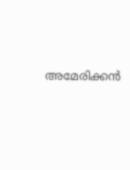അമേരിക്കൻ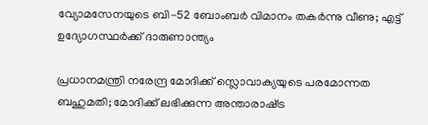വ്യോമസേനയുടെ ബി-52 ബോംബർ വിമാനം തകർന്നു വീണു; എട്ട് ഉദ്യോഗസ്ഥർക്ക് ദാരുണാന്ത്യം

പ്രധാനമന്ത്രി നരേന്ദ്ര മോദിക്ക് സ്ലൊവാക്യയുടെ പരമോന്നത ബഹുമതി; മോദിക്ക് ലഭിക്കുന്ന അന്താരാഷ്‌ട്ര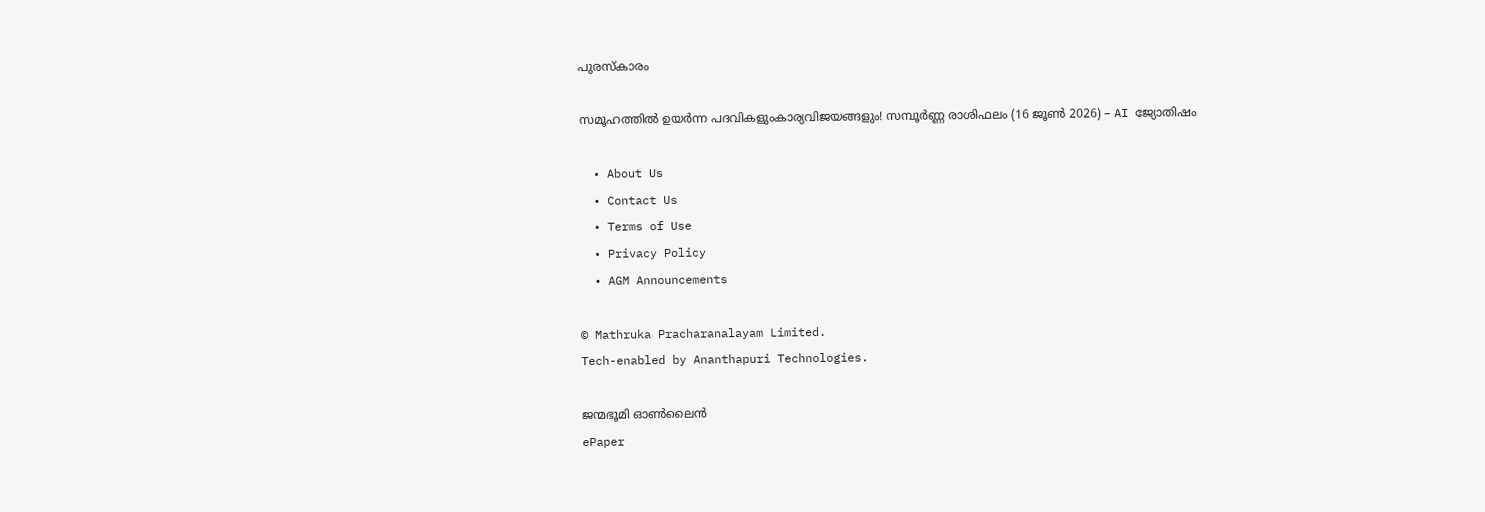പുരസ്കാരം

സമൂഹത്തിൽ ഉയർന്ന പദവികളുംകാര്യവിജയങ്ങളും! സമ്പൂർണ്ണ രാശിഫലം (16 ജൂൺ 2026) – AI ജ്യോതിഷം

  • About Us
  • Contact Us
  • Terms of Use
  • Privacy Policy
  • AGM Announcements

© Mathruka Pracharanalayam Limited.
Tech-enabled by Ananthapuri Technologies.

ജന്മഭൂമി ഓണ്‍ലൈന്‍
ePaper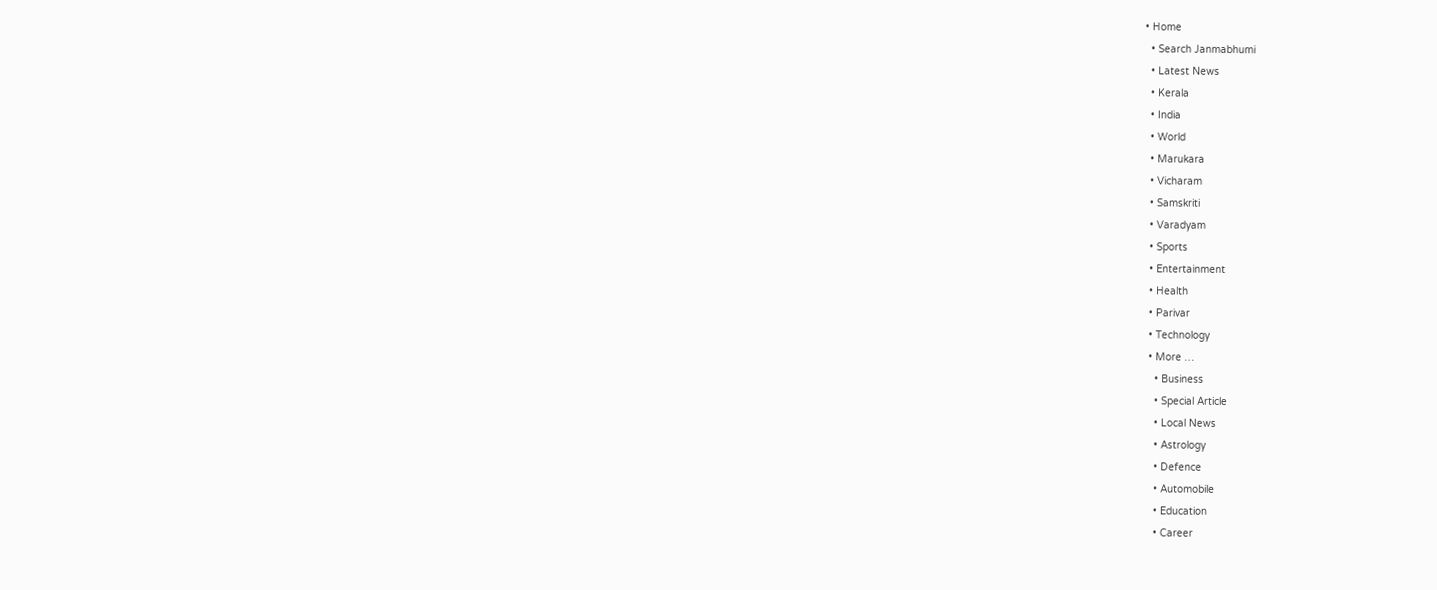• Home
  • Search Janmabhumi
  • Latest News
  • Kerala
  • India
  • World
  • Marukara
  • Vicharam
  • Samskriti
  • Varadyam
  • Sports
  • Entertainment
  • Health
  • Parivar
  • Technology
  • More …
    • Business
    • Special Article
    • Local News
    • Astrology
    • Defence
    • Automobile
    • Education
    • Career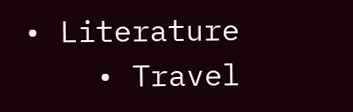• Literature
    • Travel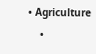• Agriculture
    •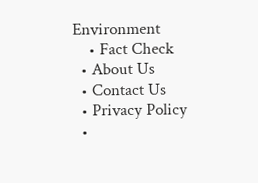Environment
    • Fact Check
  • About Us
  • Contact Us
  • Privacy Policy
  •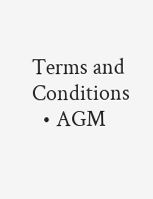Terms and Conditions
  • AGM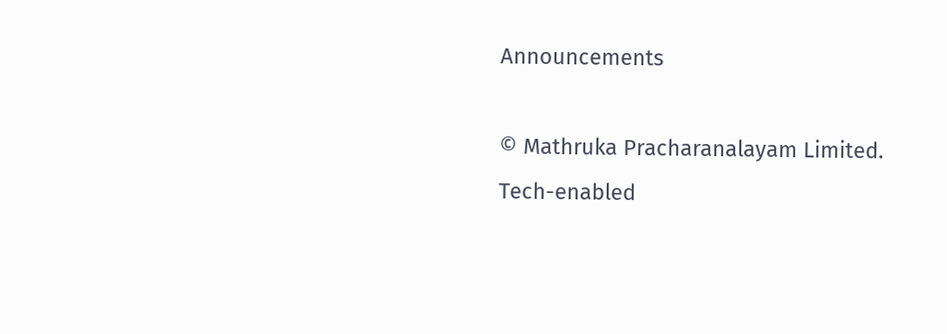Announcements

© Mathruka Pracharanalayam Limited.
Tech-enabled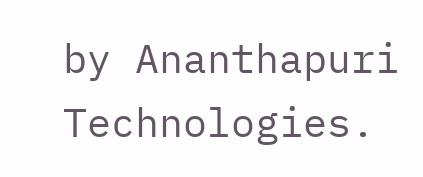by Ananthapuri Technologies.